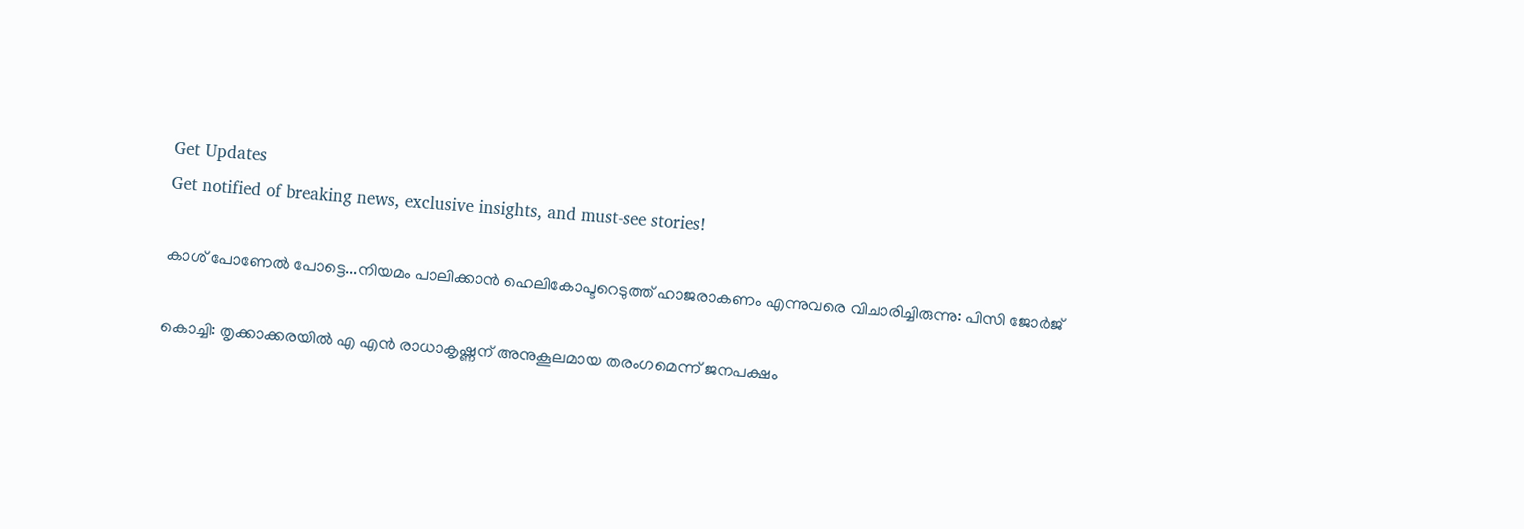Get Updates
Get notified of breaking news, exclusive insights, and must-see stories!

കാശ് പോണേല്‍ പോട്ടെ...നിയമം പാലിക്കാന്‍ ഹെലികോപ്ടറെടുത്ത് ഹാജരാകണം എന്നുവരെ വിചാരിച്ചിരുന്നു: പിസി ജോര്‍ജ്

കൊച്ചി: തൃക്കാക്കരയില്‍ എ എന്‍ രാധാകൃഷ്ണന് അനുകൂലമായ തരംഗമെന്ന് ജനപക്ഷം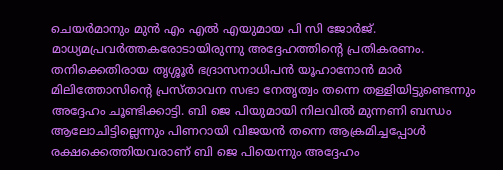ചെയര്‍മാനും മുന്‍ എം എല്‍ എയുമായ പി സി ജോര്‍ജ്. മാധ്യമപ്രവര്‍ത്തകരോടായിരുന്നു അദ്ദേഹത്തിന്റെ പ്രതികരണം. തനിക്കെതിരായ തൃശ്ശൂര്‍ ഭദ്രാസനാധിപന്‍ യൂഹാനോന്‍ മാര്‍ മിലിത്തോസിന്റെ പ്രസ്താവന സഭാ നേതൃത്വം തന്നെ തള്ളിയിട്ടുണ്ടെന്നും അദ്ദേഹം ചൂണ്ടിക്കാട്ടി. ബി ജെ പിയുമായി നിലവില്‍ മുന്നണി ബന്ധം ആലോചിട്ടില്ലെന്നും പിണറായി വിജയന്‍ തന്നെ ആക്രമിച്ചപ്പോള്‍ രക്ഷക്കെത്തിയവരാണ് ബി ജെ പിയെന്നും അദ്ദേഹം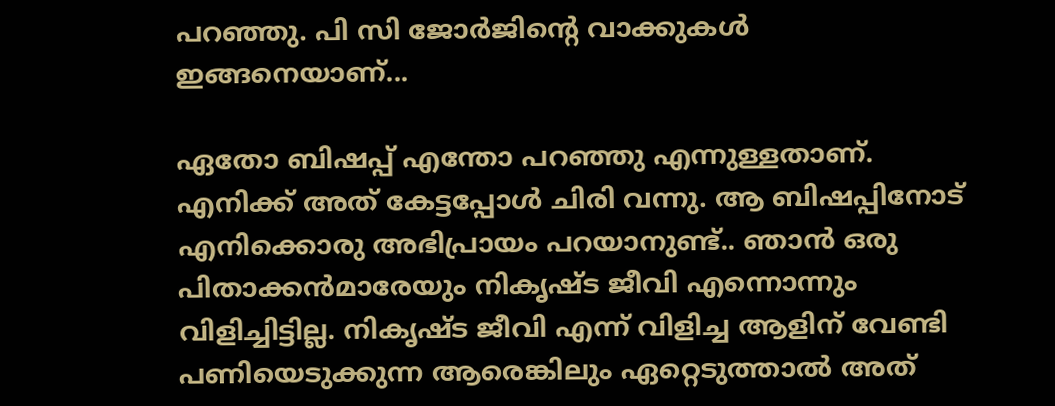പറഞ്ഞു. പി സി ജോര്‍ജിന്റെ വാക്കുകള്‍ ഇങ്ങനെയാണ്...

ഏതോ ബിഷപ്പ് എന്തോ പറഞ്ഞു എന്നുള്ളതാണ്. എനിക്ക് അത് കേട്ടപ്പോള്‍ ചിരി വന്നു. ആ ബിഷപ്പിനോട് എനിക്കൊരു അഭിപ്രായം പറയാനുണ്ട്.. ഞാന്‍ ഒരു പിതാക്കന്‍മാരേയും നികൃഷ്ട ജീവി എന്നൊന്നും വിളിച്ചിട്ടില്ല. നികൃഷ്ട ജീവി എന്ന് വിളിച്ച ആളിന് വേണ്ടി പണിയെടുക്കുന്ന ആരെങ്കിലും ഏറ്റെടുത്താല്‍ അത്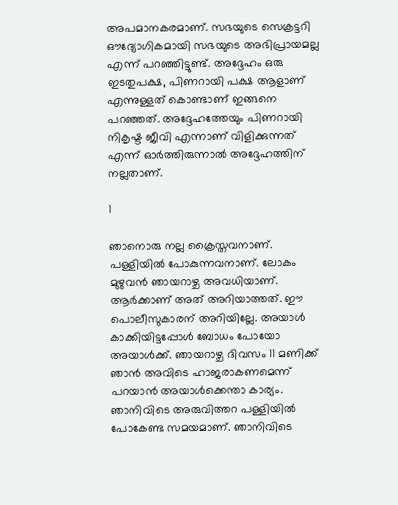അപമാനകരമാണ്. സഭയുടെ സെക്രട്ടറി ഔദ്യോഗികമായി സഭയുടെ അഭിപ്രായമല്ല എന്ന് പറഞ്ഞിട്ടുണ്ട്. അദ്ദേഹം ഒരു ഇടതുപക്ഷ, പിണറായി പക്ഷ ആളാണ് എന്നുള്ളത് കൊണ്ടാണ് ഇങ്ങനെ പറഞ്ഞത്. അദ്ദേഹത്തേയും പിണറായി നികൃഷ്ട ജീവി എന്നാണ് വിളിക്കുന്നത് എന്ന് ഓര്‍ത്തിരുന്നാല്‍ അദ്ദേഹത്തിന് നല്ലതാണ്.

1

ഞാനൊരു നല്ല ക്രൈസ്തവനാണ്. പള്ളിയില്‍ പോകുന്നവനാണ്. ലോകം മുഴുവന്‍ ഞായറാഴ്ച അവധിയാണ്. ആര്‍ക്കാണ് അത് അറിയാത്തത്. ഈ പൊലീസുകാരന് അറിയില്ലേ. അയാള്‍ കാക്കിയിട്ടപ്പോള്‍ ബോധം പോയോ അയാള്‍ക്ക്. ഞായറാഴ്ച ദിവസം 11 മണിക്ക് ഞാന്‍ അവിടെ ഹാജരാകണമെന്ന് പറയാന്‍ അയാള്‍ക്കെന്താ കാര്യം. ഞാനിവിടെ അരുവിത്തറ പള്ളിയില്‍ പോകേണ്ട സമയമാണ്. ഞാനിവിടെ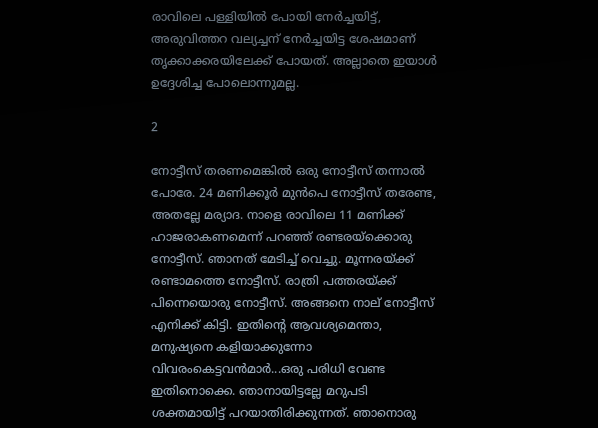രാവിലെ പള്ളിയില്‍ പോയി നേര്‍ച്ചയിട്ട്, അരുവിത്തറ വല്യച്ചന് നേര്‍ച്ചയിട്ട ശേഷമാണ് തൃക്കാക്കരയിലേക്ക് പോയത്. അല്ലാതെ ഇയാള്‍ ഉദ്ദേശിച്ച പോലൊന്നുമല്ല.

2

നോട്ടീസ് തരണമെങ്കില്‍ ഒരു നോട്ടീസ് തന്നാല്‍ പോരേ. 24 മണിക്കൂര്‍ മുന്‍പെ നോട്ടീസ് തരേണ്ട, അതല്ലേ മര്യാദ. നാളെ രാവിലെ 11 മണിക്ക് ഹാജരാകണമെന്ന് പറഞ്ഞ് രണ്ടരയ്‌ക്കൊരു നോട്ടീസ്. ഞാനത് മേടിച്ച് വെച്ചു. മൂന്നരയ്ക്ക് രണ്ടാമത്തെ നോട്ടീസ്. രാത്രി പത്തരയ്ക്ക് പിന്നെയൊരു നോട്ടീസ്. അങ്ങനെ നാല് നോട്ടീസ് എനിക്ക് കിട്ടി. ഇതിന്റെ ആവശ്യമെന്താ, മനുഷ്യനെ കളിയാക്കുന്നോ വിവരംകെട്ടവന്‍മാര്‍...ഒരു പരിധി വേണ്ട ഇതിനൊക്കെ. ഞാനായിട്ടല്ലേ മറുപടി ശക്തമായിട്ട് പറയാതിരിക്കുന്നത്. ഞാനൊരു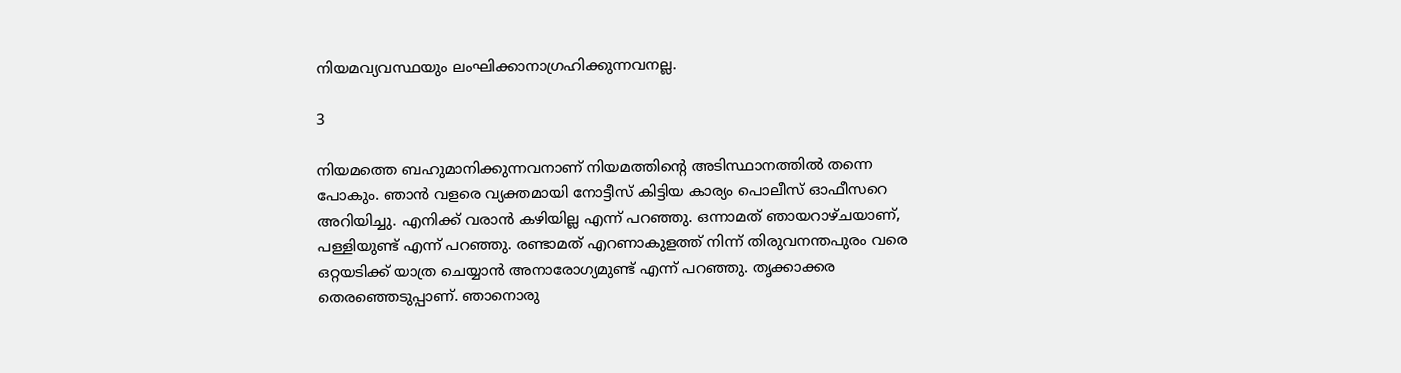നിയമവ്യവസ്ഥയും ലംഘിക്കാനാഗ്രഹിക്കുന്നവനല്ല.

3

നിയമത്തെ ബഹുമാനിക്കുന്നവനാണ് നിയമത്തിന്റെ അടിസ്ഥാനത്തില്‍ തന്നെ പോകും. ഞാന്‍ വളരെ വ്യക്തമായി നോട്ടീസ് കിട്ടിയ കാര്യം പൊലീസ് ഓഫീസറെ അറിയിച്ചു. എനിക്ക് വരാന്‍ കഴിയില്ല എന്ന് പറഞ്ഞു. ഒന്നാമത് ഞായറാഴ്ചയാണ്, പള്ളിയുണ്ട് എന്ന് പറഞ്ഞു. രണ്ടാമത് എറണാകുളത്ത് നിന്ന് തിരുവനന്തപുരം വരെ ഒറ്റയടിക്ക് യാത്ര ചെയ്യാന്‍ അനാരോഗ്യമുണ്ട് എന്ന് പറഞ്ഞു. തൃക്കാക്കര തെരഞ്ഞെടുപ്പാണ്. ഞാനൊരു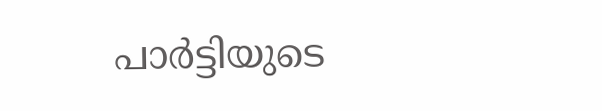പാര്‍ട്ടിയുടെ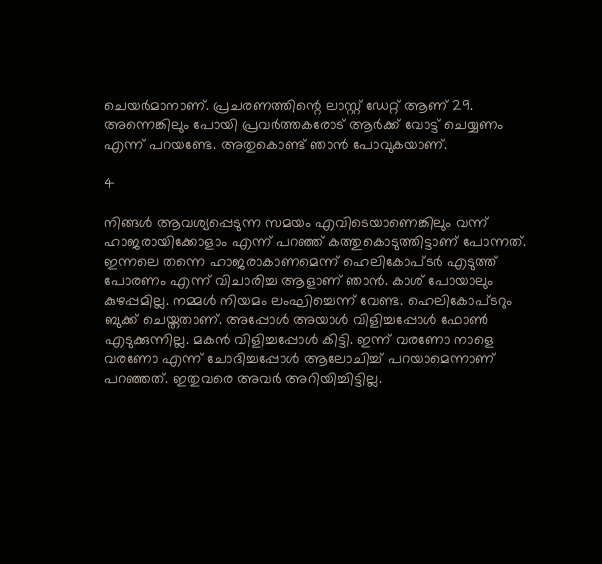ചെയര്‍മാനാണ്. പ്രചരണത്തിന്റെ ലാസ്റ്റ് ഡേറ്റ് ആണ് 29. അന്നെങ്കിലും പോയി പ്രവര്‍ത്തകരോട് ആര്‍ക്ക് വോട്ട് ചെയ്യണം എന്ന് പറയണ്ടേ. അതുകൊണ്ട് ഞാന്‍ പോവുകയാണ്.

4

നിങ്ങള്‍ ആവശ്യപ്പെടുന്ന സമയം എവിടെയാണെങ്കിലും വന്ന് ഹാജരായിക്കോളാം എന്ന് പറഞ്ഞ് കത്തുകൊടുത്തിട്ടാണ് പോന്നത്. ഇന്നലെ തന്നെ ഹാജരാകാണമെന്ന് ഹെലികോപ്ടര്‍ എടുത്ത് പോരണം എന്ന് വിചാരിച്ച ആളാണ് ഞാന്‍. കാശ് പോയാലും കുഴപ്പമില്ല. നമ്മള്‍ നിയമം ലംഘിച്ചെന്ന് വേണ്ട. ഹെലികോപ്ടറും ബുക്ക് ചെയ്തതാണ്. അപ്പോള്‍ അയാള്‍ വിളിച്ചപ്പോള്‍ ഫോണ്‍ എടുക്കുന്നില്ല. മകന്‍ വിളിച്ചപ്പോള്‍ കിട്ടി. ഇന്ന് വരണോ നാളെ വരണോ എന്ന് ചോദിച്ചപ്പോള്‍ ആലോചിച്ച് പറയാമെന്നാണ് പറഞ്ഞത്. ഇതുവരെ അവര്‍ അറിയിച്ചിട്ടില്ല.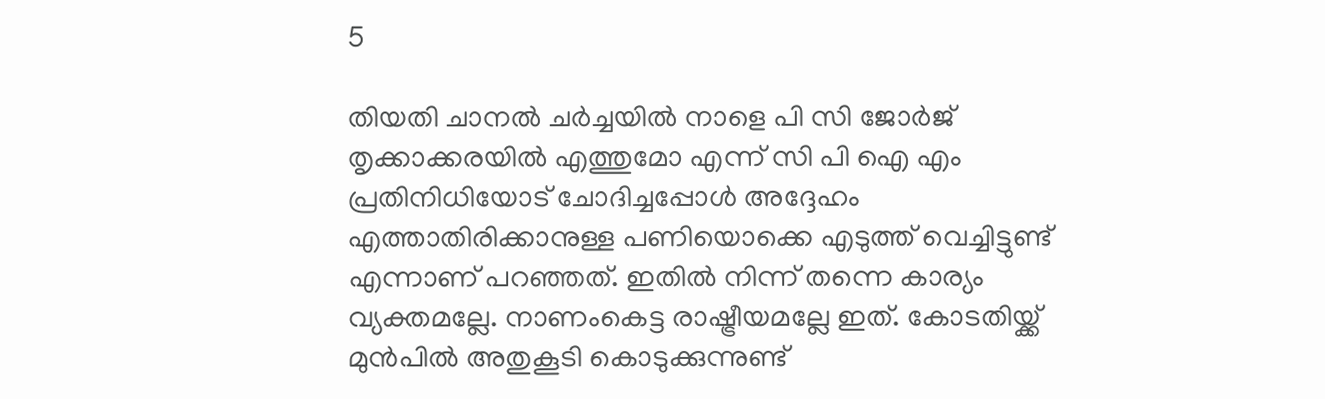5

തിയതി ചാനല്‍ ചര്‍ച്ചയില്‍ നാളെ പി സി ജോര്‍ജ് തൃക്കാക്കരയില്‍ എത്തുമോ എന്ന് സി പി ഐ എം പ്രതിനിധിയോട് ചോദിച്ചപ്പോള്‍ അദ്ദേഹം എത്താതിരിക്കാനുള്ള പണിയൊക്കെ എടുത്ത് വെച്ചിട്ടുണ്ട് എന്നാണ് പറഞ്ഞത്. ഇതില്‍ നിന്ന് തന്നെ കാര്യം വ്യക്തമല്ലേ. നാണംകെട്ട രാഷ്ട്രീയമല്ലേ ഇത്. കോടതിയ്ക്ക് മുന്‍പില്‍ അതുകൂടി കൊടുക്കുന്നുണ്ട്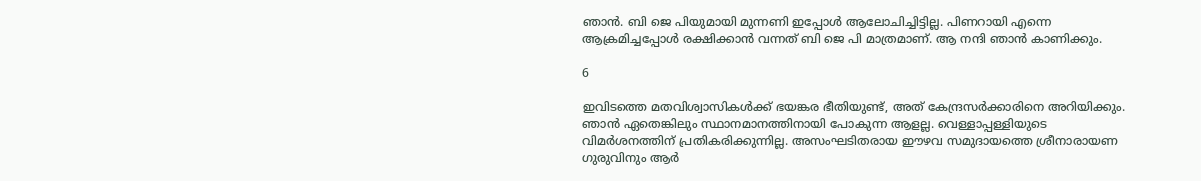ഞാന്‍. ബി ജെ പിയുമായി മുന്നണി ഇപ്പോള്‍ ആലോചിച്ചിട്ടില്ല. പിണറായി എന്നെ ആക്രമിച്ചപ്പോള്‍ രക്ഷിക്കാന്‍ വന്നത് ബി ജെ പി മാത്രമാണ്. ആ നന്ദി ഞാന്‍ കാണിക്കും.

6

ഇവിടത്തെ മതവിശ്വാസികള്‍ക്ക് ഭയങ്കര ഭീതിയുണ്ട്, അത് കേന്ദ്രസര്‍ക്കാരിനെ അറിയിക്കും. ഞാന്‍ ഏതെങ്കിലും സ്ഥാനമാനത്തിനായി പോകുന്ന ആളല്ല. വെള്ളാപ്പള്ളിയുടെ വിമര്‍ശനത്തിന് പ്രതികരിക്കുന്നില്ല. അസംഘടിതരായ ഈഴവ സമുദായത്തെ ശ്രീനാരായണ ഗുരുവിനും ആര്‍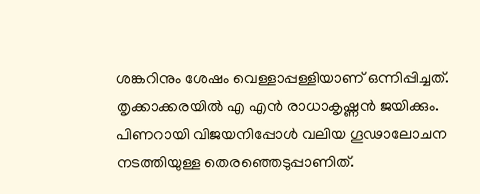ശങ്കറിനും ശേഷം വെള്ളാപ്പള്ളിയാണ് ഒന്നിപ്പിച്ചത്. തൃക്കാക്കരയില്‍ എ എന്‍ രാധാകൃഷ്ണന്‍ ജയിക്കും. പിണറായി വിജയനിപ്പോള്‍ വലിയ ഗൂഢാലോചന നടത്തിയുള്ള തെരഞ്ഞെടുപ്പാണിത്.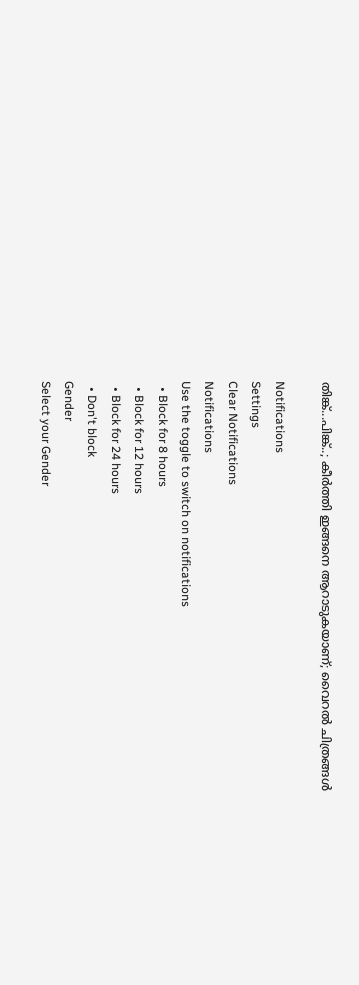തിങ്ക്...പിങ്ക്..; കീര്‍ത്തി ഇങ്ങനെ ആറാടുകയാണ്; വൈറല്‍ ചിത്രങ്ങള്‍

Notifications
Settings
Clear Notifications
Notifications
Use the toggle to switch on notifications
  • Block for 8 hours
  • Block for 12 hours
  • Block for 24 hours
  • Don't block
Gender
Select your Gender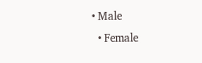• Male
  • Female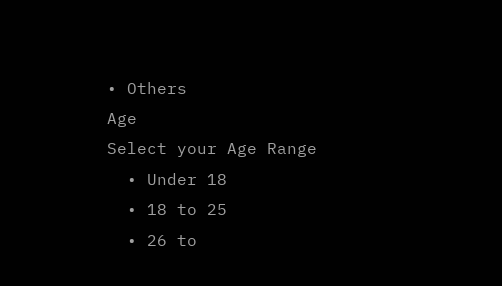• Others
Age
Select your Age Range
  • Under 18
  • 18 to 25
  • 26 to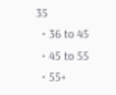35
  • 36 to 45
  • 45 to 55
  • 55+